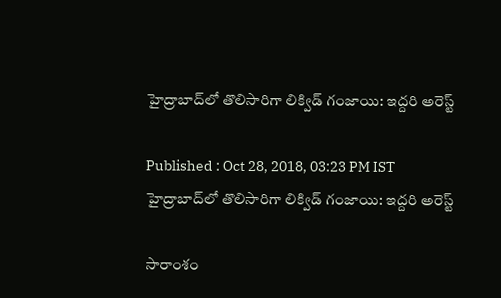హైద్రాబాద్‌లో తొలిసారిగా లిక్విడ్ గంజాయి: ఇద్దరి అరెస్ట్

Published : Oct 28, 2018, 03:23 PM IST
హైద్రాబాద్‌లో తొలిసారిగా లిక్విడ్ గంజాయి: ఇద్దరి అరెస్ట్

సారాంశం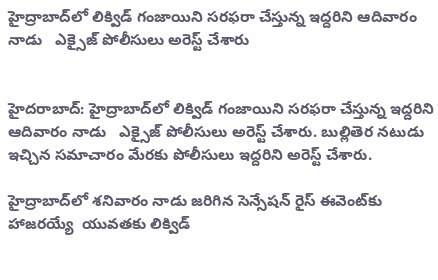హైద్రాబాద్‌లో లిక్విడ్ గంజాయిని సరఫరా చేస్తున్న ఇద్దరిని ఆదివారం నాడు   ఎక్సైజ్ పోలీసులు అరెస్ట్ చేశారు


హైదరాబాద్: హైద్రాబాద్‌లో లిక్విడ్ గంజాయిని సరఫరా చేస్తున్న ఇద్దరిని ఆదివారం నాడు   ఎక్సైజ్ పోలీసులు అరెస్ట్ చేశారు. బుల్లితెర నటుడు ఇచ్చిన సమాచారం మేరకు పోలీసులు ఇద్దరిని అరెస్ట్ చేశారు.

హైద్రాబాద్‌లో శనివారం నాడు జరిగిన సెన్సేషన్ రైస్ ఈవెంట్‌కు హాజరయ్యే  యువతకు లిక్విడ్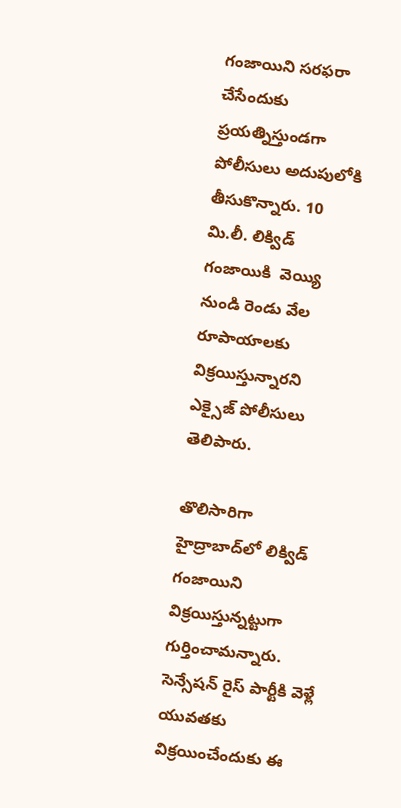గంజాయిని సరఫరా చేసేందుకు  ప్రయత్నిస్తుండగా పోలీసులు అదుపులోకి తీసుకొన్నారు. 10 మి.లీ. లిక్విడ్ గంజాయికి  వెయ్యి నుండి రెండు వేల రూపాయాలకు విక్రయిస్తున్నారని ఎక్సైజ్ పోలీసులు తెలిపారు.

తొలిసారిగా హైద్రాబాద్‌లో లిక్విడ్ గంజాయిని విక్రయిస్తున్నట్టుగా గుర్తించామన్నారు. సెన్సేషన్ రైస్ పార్టీకి వెళ్లే యువతకు విక్రయించేందుకు ఈ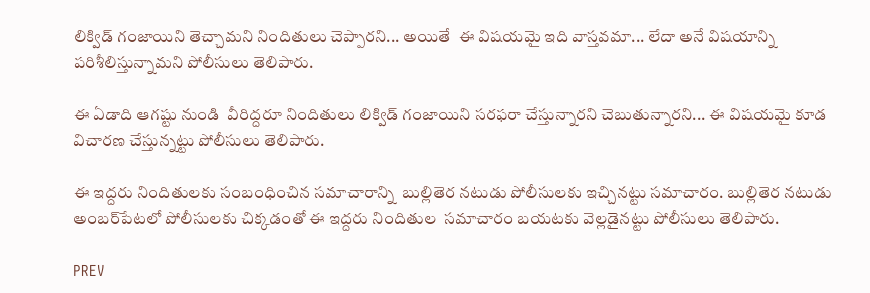లిక్విడ్ గంజాయిని తెచ్చామని నిందితులు చెప్పారని... అయితే  ఈ విషయమై ఇది వాస్తవమా... లేదా అనే విషయాన్ని పరిశీలిస్తున్నామని పోలీసులు తెలిపారు.

ఈ ఏడాది ఆగష్టు నుండి  వీరిద్దరూ నిందితులు లిక్విడ్ గంజాయిని సరఫరా చేస్తున్నారని చెబుతున్నారని... ఈ విషయమై కూడ విచారణ చేస్తున్నట్టు పోలీసులు తెలిపారు.

ఈ ఇద్దరు నిందితులకు సంబంధించిన సమాచారాన్ని  బుల్లితెర నటుడు పోలీసులకు ఇచ్చినట్టు సమాచారం. బుల్లితెర నటుడు అంబర్‌పేటలో పోలీసులకు చిక్కడంతో ఈ ఇద్దరు నిందితుల  సమాచారం బయటకు వెల్లడైనట్టు పోలీసులు తెలిపారు.

PREV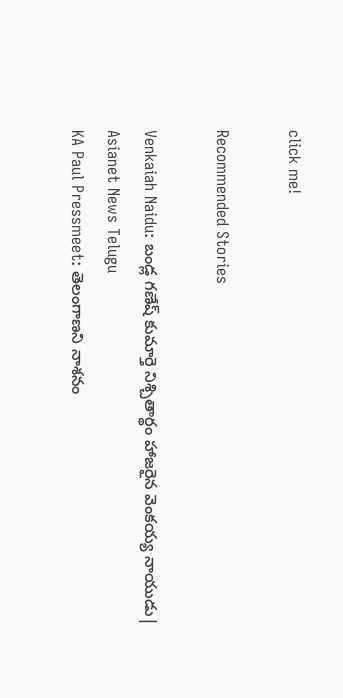click me!

Recommended Stories

Venkaiah Naidu: బండ్ల గణేష్ కుమార్తె నిశ్చితార్థం హాజరైన వెంకయ్య నాయుడు| Asianet News Telugu
KA Paul Pressmeet: తెలంగాణని నాశనం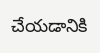చేయడానికి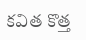కవిత కొత్త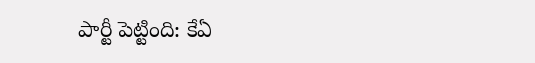పార్టీ పెట్టింది: కేఏ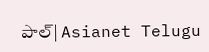పాల్| Asianet Telugu